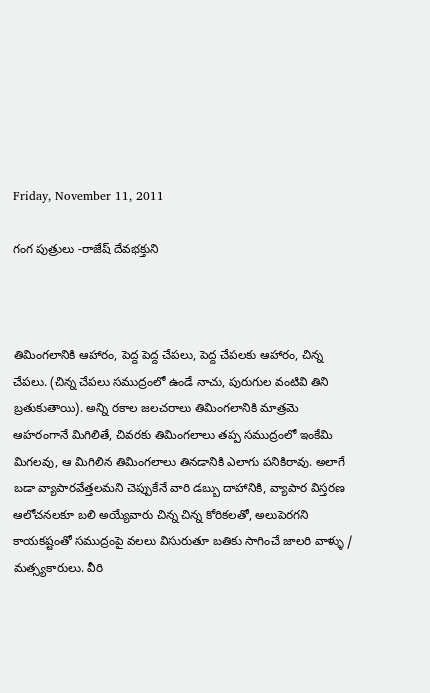Friday, November 11, 2011

గంగ పుత్రులు -రాజేష్ దేవభక్తుని



తిమింగలానికి ఆహారం, పెద్ద పెద్ద చేపలు, పెద్ద చేపలకు ఆహారం, చిన్న చేపలు. (చిన్న చేపలు సముద్రంలో ఉండే నాచు, పురుగుల వంటివి తిని బ్రతుకుతాయి). అన్ని రకాల జలచరాలు తిమింగలానికి మాత్రమె ఆహరంగానే మిగిలితే, చివరకు తిమింగలాలు తప్ప సముద్రంలో ఇంకేమి మిగలవు, ఆ మిగిలిన తిమింగలాలు తినడానికి ఎలాగు పనికిరావు. అలాగే బడా వ్యాపారవేత్తలమని చెప్పుకేనే వారి డబ్బు దాహానికి, వ్యాపార విస్తరణ ఆలోచనలకూ బలి అయ్యేవారు చిన్న చిన్న కోరికలతో, అలుపెరగని కాయకష్టంతో సముద్రంపై వలలు విసురుతూ బతికు సాగించే జాలరి వాళ్ళు / మత్స్యకారులు. వీరి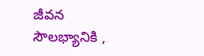జీవన సౌలభ్యానికి ,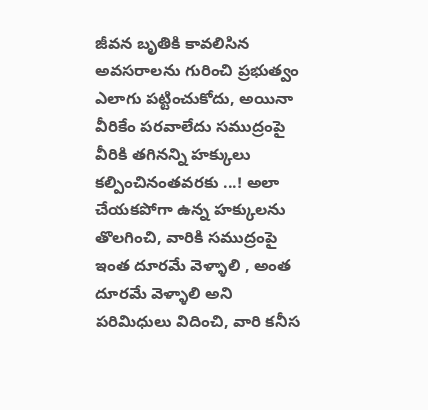జీవన బృతికి కావలిసిన అవసరాలను గురించి ప్రభుత్వం ఎలాగు పట్టించుకోదు, అయినా వీరికేం పరవాలేదు సముద్రంపై వీరికి తగినన్ని హక్కులు కల్పించినంతవరకు ...! అలా చేయకపోగా ఉన్న హక్కులను తొలగించి, వారికి సముద్రంపై ఇంత దూరమే వెళ్ళాలి , అంత దూరమే వెళ్ళాలి అని పరిమిధులు విదించి, వారి కనీస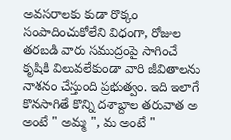అవసరాలకు కుడా రొక్కం సంపాదించుకోలేని విధంగా, రోజుల తరబడి వారు సముద్రంపై సాగించే కృషికి విలువలేకుండా వారి జీవితాలను నాశనం చేస్తుంది ప్రభుత్వం. ఇది ఇలాగే కొనసాగితే కొన్ని దశాబ్దాల తరువాత అ అంటే " అమ్మ ", మ అంటే "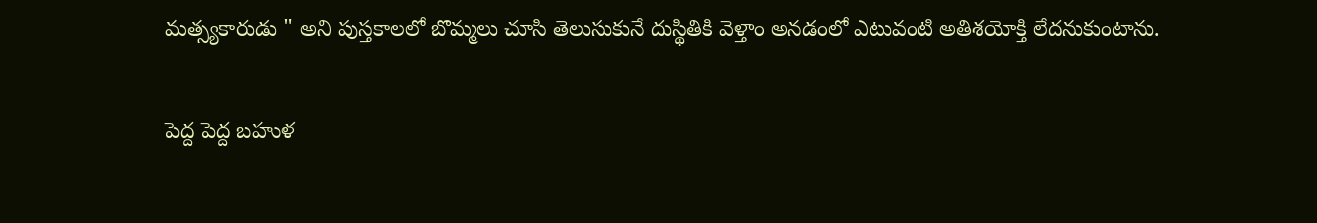మత్స్యకారుడు " అని పుస్తకాలలో బొమ్మలు చూసి తెలుసుకునే దుస్థితికి వెళ్తాం అనడంలో ఎటువంటి అతిశయోక్తి లేదనుకుంటాను.

పెద్ద పెద్ద బహుళ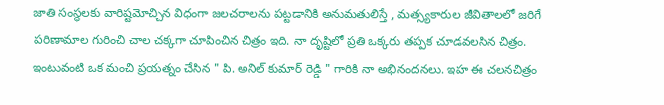జాతి సంస్థలకు వారిష్టమోచ్చిన విధంగా జలచరాలను పట్టడానికి అనుమతులిస్తే , మత్స్యకారుల జీవితాలలో జరిగే పరిణామాల గురించి చాల చక్కగా చూపించిన చిత్రం ఇది. నా దృష్టిలో ప్రతి ఒక్కరు తప్పక చూడవలసిన చిత్రం. ఇంటువంటి ఒక మంచి ప్రయత్నం చేసిన " పి. అనిల్ కుమార్ రెడ్డి " గారికి నా అభినందనలు. ఇహ ఈ చలనచిత్రం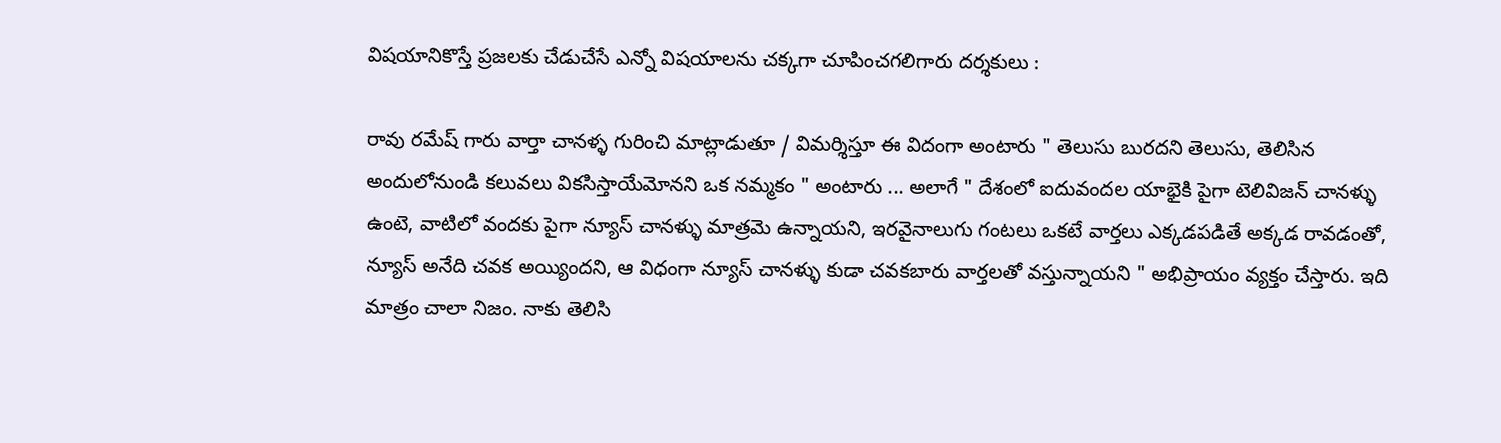విషయానికొస్తే ప్రజలకు చేడుచేసే ఎన్నో విషయాలను చక్కగా చూపించగలిగారు దర్శకులు :

రావు రమేష్ గారు వార్తా చానళ్ళ గురించి మాట్లాడుతూ / విమర్శిస్తూ ఈ విదంగా అంటారు " తెలుసు బురదని తెలుసు, తెలిసిన అందులోనుండి కలువలు వికసిస్తాయేమోనని ఒక నమ్మకం " అంటారు ... అలాగే " దేశంలో ఐదువందల యాభైకి పైగా టెలివిజన్ చానళ్ళు ఉంటె, వాటిలో వందకు పైగా న్యూస్ చానళ్ళు మాత్రమె ఉన్నాయని, ఇరవైనాలుగు గంటలు ఒకటే వార్తలు ఎక్కడపడితే అక్కడ రావడంతో, న్యూస్ అనేది చవక అయ్యిందని, ఆ విధంగా న్యూస్ చానళ్ళు కుడా చవకబారు వార్తలతో వస్తున్నాయని " అభిప్రాయం వ్యక్తం చేస్తారు. ఇది మాత్రం చాలా నిజం. నాకు తెలిసి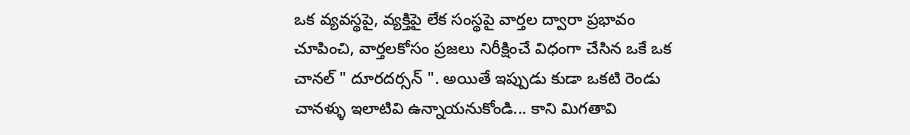ఒక వ్యవస్థపై, వ్యక్తిపై లేక సంస్థపై వార్తల ద్వారా ప్రభావం చూపించి, వార్తలకోసం ప్రజలు నిరీక్షించే విధంగా చేసిన ఒకే ఒక చానల్ " దూరదర్సన్ ". అయితే ఇప్పుడు కుడా ఒకటి రెండు చానళ్ళు ఇలాటివి ఉన్నాయనుకోండి... కాని మిగతావి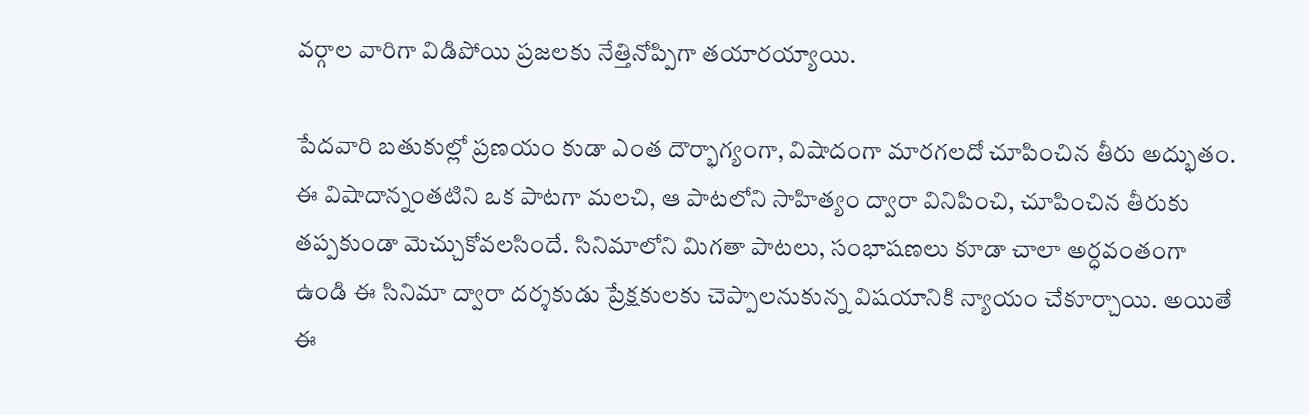వర్గాల వారిగా విడిపోయి ప్రజలకు నేత్తినోప్పిగా తయారయ్యాయి.

పేదవారి బతుకుల్లో ప్రణయం కుడా ఎంత దౌర్భాగ్యంగా, విషాదంగా మారగలదో చూపించిన తీరు అద్భుతం. ఈ విషాదాన్నంతటిని ఒక పాటగా మలచి, ఆ పాటలోని సాహిత్యం ద్వారా వినిపించి, చూపించిన తీరుకు తప్పకుండా మెచ్చుకోవలసిందే. సినిమాలోని మిగతా పాటలు, సంభాషణలు కూడా చాలా అర్ధవంతంగా ఉండి ఈ సినిమా ద్వారా దర్శకుడు ప్రేక్షకులకు చెప్పాలనుకున్న విషయానికి న్యాయం చేకూర్చాయి. అయితే ఈ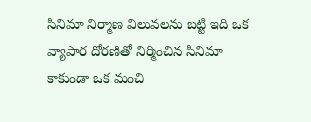సినిమా నిర్మాణ విలువలను బట్టి ఇది ఒక వ్యాపార దోరణితో నిర్మించిన సినిమా కాకుండా ఒక మంచి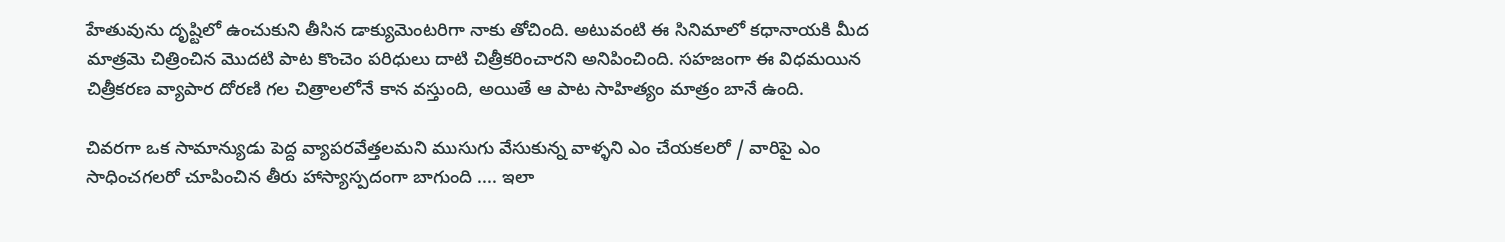హేతువును దృష్టిలో ఉంచుకుని తీసిన డాక్యుమెంటరిగా నాకు తోచింది. అటువంటి ఈ సినిమాలో కధానాయకి మీద మాత్రమె చిత్రించిన మొదటి పాట కొంచెం పరిధులు దాటి చిత్రీకరించారని అనిపించింది. సహజంగా ఈ విధమయిన చిత్రీకరణ వ్యాపార దోరణి గల చిత్రాలలోనే కాన వస్తుంది, అయితే ఆ పాట సాహిత్యం మాత్రం బానే ఉంది.

చివరగా ఒక సామాన్యుడు పెద్ద వ్యాపరవేత్తలమని ముసుగు వేసుకున్న వాళ్ళని ఎం చేయకలరో / వారిపై ఎం సాధించగలరో చూపించిన తీరు హాస్యాస్పదంగా బాగుంది .... ఇలా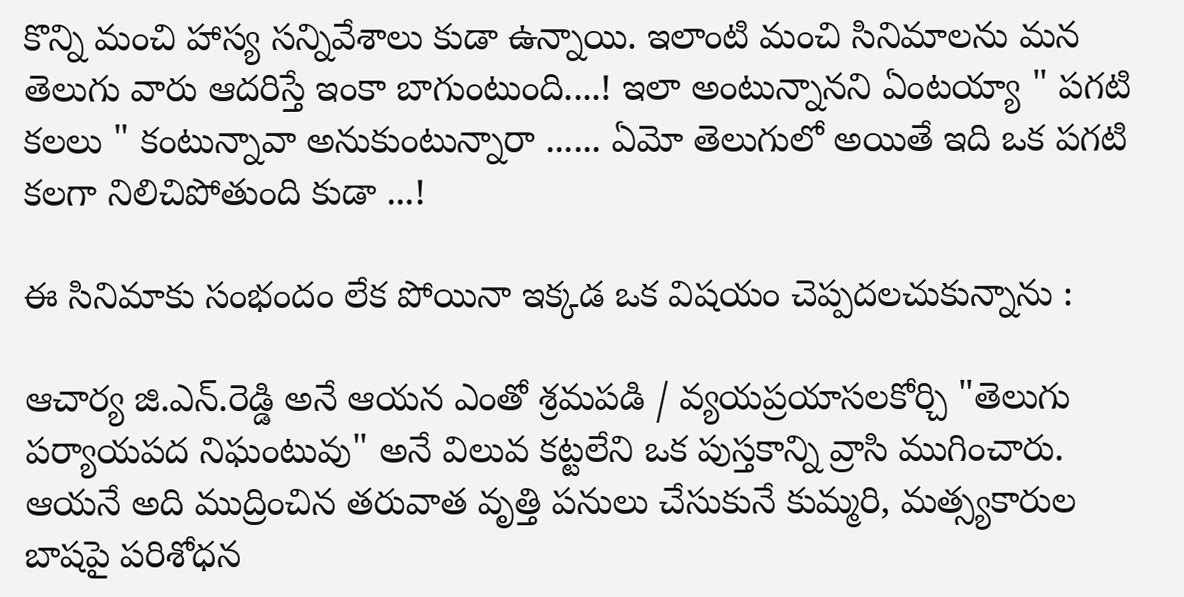కొన్ని మంచి హాస్య సన్నివేశాలు కుడా ఉన్నాయి. ఇలాంటి మంచి సినిమాలను మన తెలుగు వారు ఆదరిస్తే ఇంకా బాగుంటుంది....! ఇలా అంటున్నానని ఏంటయ్యా " పగటి కలలు " కంటున్నావా అనుకుంటున్నారా ...... ఏమో తెలుగులో అయితే ఇది ఒక పగటి కలగా నిలిచిపోతుంది కుడా ...!

ఈ సినిమాకు సంభందం లేక పోయినా ఇక్కడ ఒక విషయం చెప్పదలచుకున్నాను :

ఆచార్య జి.ఎన్.రెడ్డి అనే ఆయన ఎంతో శ్రమపడి / వ్యయప్రయాసలకోర్చి "తెలుగు పర్యాయపద నిఘంటువు" అనే విలువ కట్టలేని ఒక పుస్తకాన్ని వ్రాసి ముగించారు. ఆయనే అది ముద్రించిన తరువాత వృత్తి పనులు చేసుకునే కుమ్మరి, మత్స్యకారుల బాషపై పరిశోధన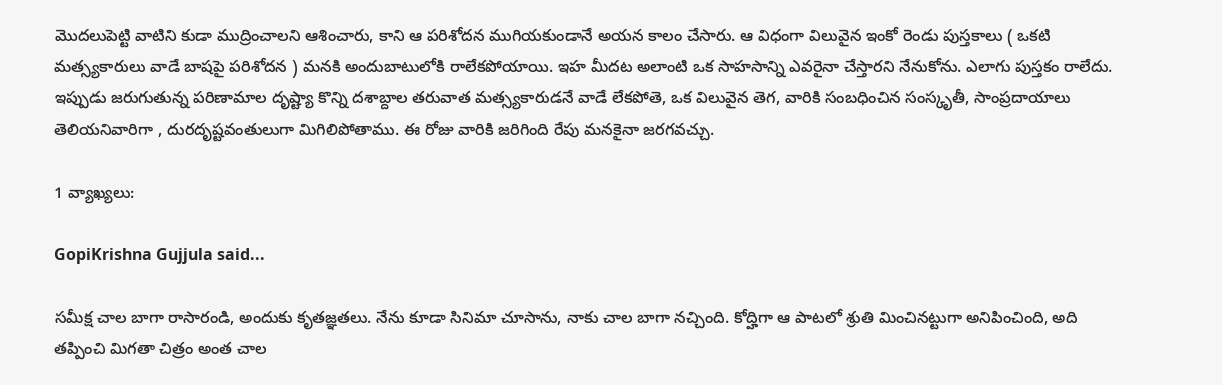మొదలుపెట్టి వాటిని కుడా ముద్రించాలని ఆశించారు, కాని ఆ పరిశోదన ముగియకుండానే అయన కాలం చేసారు. ఆ విధంగా విలువైన ఇంకో రెండు పుస్తకాలు ( ఒకటి మత్స్యకారులు వాడే బాషపై పరిశోదన ) మనకి అందుబాటులోకి రాలేకపోయాయి. ఇహ మీదట అలాంటి ఒక సాహసాన్ని ఎవరైనా చేస్తారని నేనుకోను. ఎలాగు పుస్తకం రాలేదు. ఇప్పుడు జరుగుతున్న పరిణామాల దృష్ట్యా కొన్ని దశాబ్దాల తరువాత మత్స్యకారుడనే వాడే లేకపోతె, ఒక విలువైన తెగ, వారికి సంబధించిన సంస్కృతీ, సాంప్రదాయాలు తెలియనివారిగా , దురదృష్టవంతులుగా మిగిలిపోతాము. ఈ రోజు వారికి జరిగింది రేపు మనకైనా జరగవచ్చు.

1 వ్యాఖ్యలు:

GopiKrishna Gujjula said...

సమీక్ష చాల బాగా రాసారండి, అందుకు కృతజ్ఞతలు. నేను కూడా సినిమా చూసాను, నాకు చాల బాగా నచ్చింది. కోద్హిగా ఆ పాటలో శ్రుతి మించినట్టుగా అనిపించింది, అది తప్పించి మిగతా చిత్రం అంత చాల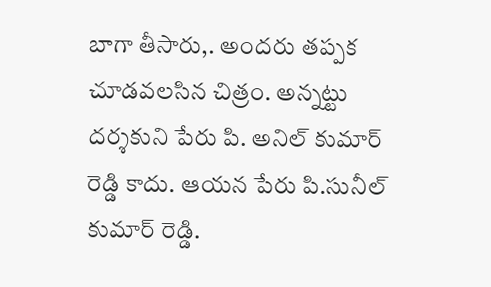బాగా తీసారు,. అందరు తప్పక చూడవలసిన చిత్రం. అన్నట్టు దర్శకుని పేరు పి. అనిల్ కుమార్ రెడ్డి కాదు. ఆయన పేరు పి.సునీల్ కుమార్ రెడ్డి.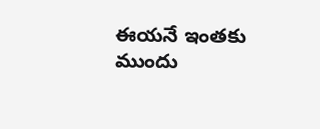ఈయనే ఇంతకు ముందు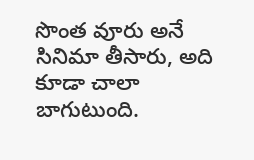సొంత వూరు అనే సినిమా తీసారు, అది కూడా చాలా బాగుటుంది.